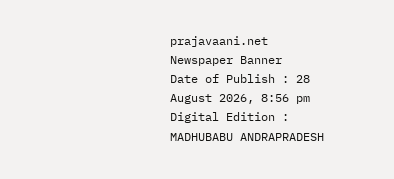prajavaani.net
Newspaper Banner
Date of Publish : 28 August 2026, 8:56 pm Digital Edition : MADHUBABU ANDRAPRADESH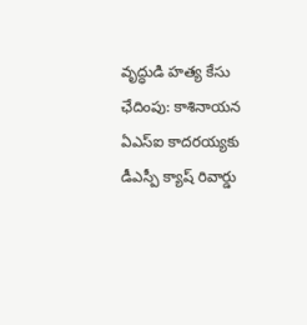వృద్ధుడి హత్య కేసు ఛేదింపు: కాశినాయన ఏఎస్ఐ కాదరయ్యకు డీఎస్పీ క్యాష్ రివార్డు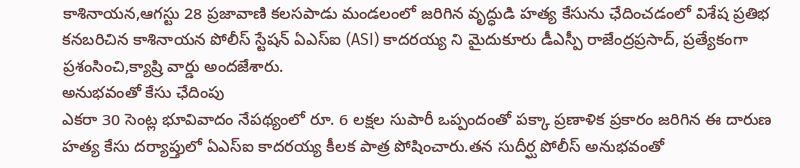కాశినాయన,ఆగస్టు 28 ప్రజావాణి కలసపాడు మండలంలో జరిగిన వృద్ధుడి హత్య కేసును ఛేదించడంలో విశేష ప్రతిభ కనబరిచిన కాశినాయన పోలీస్ స్టేషన్ ఏఎస్ఐ (ASI) కాదరయ్య ని మైదుకూరు డీఎస్పీ రాజేంద్రప్రసాద్, ప్రత్యేకంగా ప్రశంసించి,క్యాష్రి వార్డు అందజేశారు.
అనుభవంతో కేసు ఛేదింపు
ఎకరా 30 సెంట్ల భూవివాదం నేపథ్యంలో రూ. 6 లక్షల సుపారీ ఒప్పందంతో పక్కా ప్రణాళిక ప్రకారం జరిగిన ఈ దారుణ హత్య కేసు దర్యాప్తులో ఏఎస్ఐ కాదరయ్య కీలక పాత్ర పోషించారు.తన సుదీర్ఘ పోలీస్ అనుభవంతో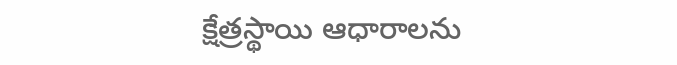క్షేత్రస్థాయి ఆధారాలను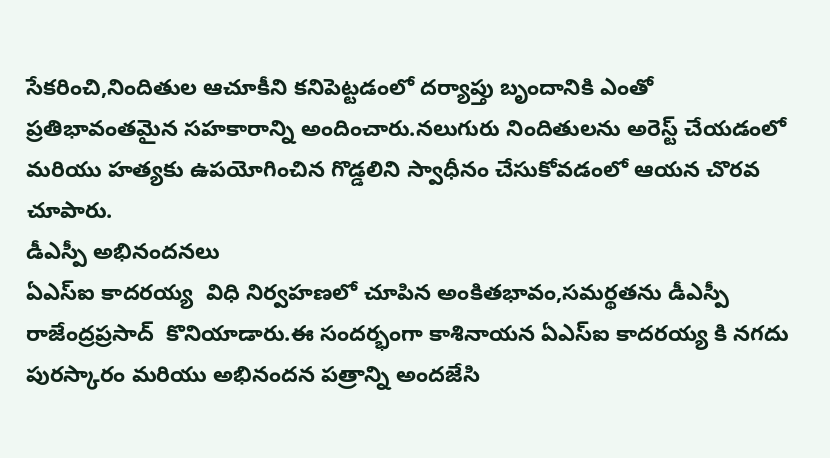సేకరించి,నిందితుల ఆచూకీని కనిపెట్టడంలో దర్యాప్తు బృందానికి ఎంతో ప్రతిభావంతమైన సహకారాన్ని అందించారు.నలుగురు నిందితులను అరెస్ట్ చేయడంలో మరియు హత్యకు ఉపయోగించిన గొడ్డలిని స్వాధీనం చేసుకోవడంలో ఆయన చొరవ చూపారు.
డీఎస్పీ అభినందనలు
ఏఎస్ఐ కాదరయ్య  విధి నిర్వహణలో చూపిన అంకితభావం,సమర్థతను డీఎస్పీ రాజేంద్రప్రసాద్  కొనియాడారు.ఈ సందర్భంగా కాశినాయన ఏఎస్ఐ కాదరయ్య కి నగదు పురస్కారం మరియు అభినందన పత్రాన్ని అందజేసి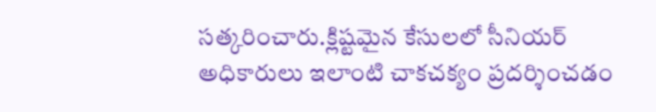సత్కరించారు.క్లిష్టమైన కేసులలో సీనియర్ అధికారులు ఇలాంటి చాకచక్యం ప్రదర్శించడం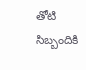తోటి సిబ్బందికి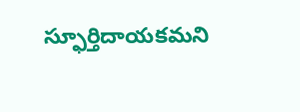స్ఫూర్తిదాయకమని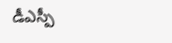డీఎస్పీ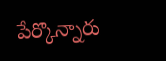పేర్కొన్నారు